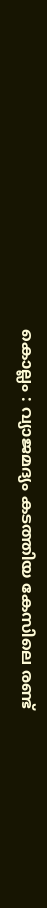കൊല്ലം : വ്യാജമദ്യം കടത്തിയ കേസിലെ രണ്ട്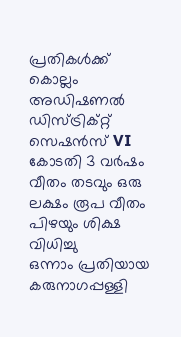പ്രതികൾക്ക് കൊല്ലം അഡിഷണൽ ഡിസ്ട്രിക്റ്റ് സെഷൻസ് VI കോടതി 3 വർഷം വീതം തടവും ഒരു ലക്ഷം രൂപ വീതം പിഴയും ശിക്ഷ വിധിച്ചു
ഒന്നാം പ്രതിയായ കരുനാഗപ്പള്ളി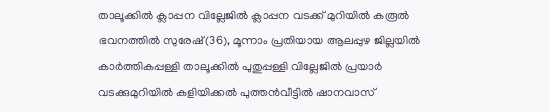താലൂക്കിൽ ക്ലാപ്പന വില്ലേജിൽ ക്ലാപ്പന വടക്ക് മുറിയിൽ കരൂൽ ഭവനത്തിൽ സുരേഷ്(36), മൂന്നാം പ്രതിയായ ആലപ്പുഴ ജില്ലയിൽ കാർത്തികപ്പള്ളി താലൂക്കിൽ പുതുപ്പള്ളി വില്ലേജിൽ പ്രയാർ വടക്കുമുറിയിൽ കളിയിക്കൽ പുത്തൻവീട്ടിൽ ഷാനവാസ്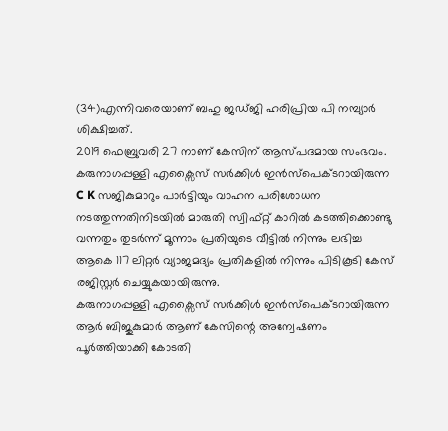(34)എന്നിവരെയാണ് ബഹു ജഡ്ജി ഹരിപ്രിയ പി നമ്പ്യാർ ശിക്ഷിച്ചത്.
2019 ഫെബ്രുവരി 27 നാണ് കേസിന് ആസ്പദമായ സംഭവം. കരുനാഗപ്പള്ളി എക്സൈസ് സർക്കിൾ ഇൻസ്പെക്ടറായിരുന്ന C K സജികുമാറും പാർട്ടിയും വാഹന പരിശോധന നടത്തുന്നതിനിടയിൽ മാരുതി സ്വിഫ്റ്റ് കാറിൽ കടത്തിക്കൊണ്ടു വന്നതും തുടർന്ന് മൂന്നാം പ്രതിയുടെ വീട്ടിൽ നിന്നും ലഭിച്ച ആകെ 117 ലിറ്റർ വ്യാജമദ്യം പ്രതികളിൽ നിന്നും പിടികൂടി കേസ് രജിസ്റ്റർ ചെയ്യുകയായിരുന്നു.
കരുനാഗപ്പള്ളി എക്സൈസ് സർക്കിൾ ഇൻസ്പെക്ടറായിരുന്ന ആർ ബിജുകുമാർ ആണ് കേസിന്റെ അന്വേഷണം പൂർത്തിയാക്കി കോടതി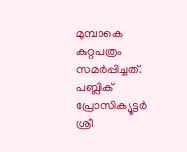മുമ്പാകെ കുറ്റപത്രം സമർപ്പിച്ചത്.
പബ്ലിക് പ്രോസിക്യൂട്ടർ ശ്രീ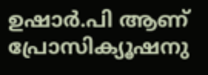ഉഷാർ.പി ആണ് പ്രോസിക്യൂഷനു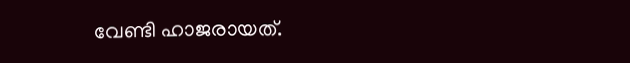വേണ്ടി ഹാജരായത്.